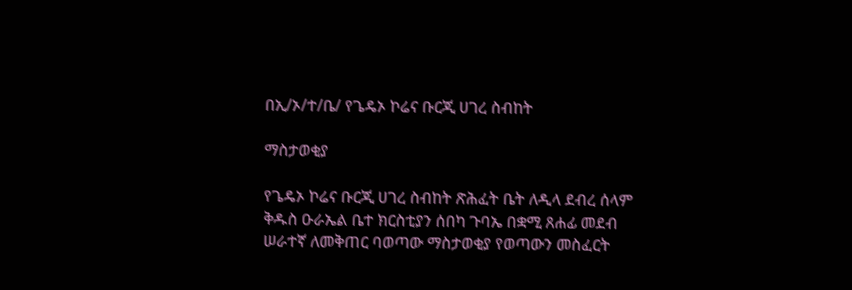በኢ/ኦ/ተ/ቤ/ የጌዴኦ ኮሬና ቡርጂ ሀገረ ስብከት

ማስታወቂያ

የጌዴኦ ኮሬና ቡርጂ ሀገረ ስብከት ጽሕፈት ቤት ለዲላ ደብረ ሰላም ቅዱስ ዑራኤል ቤተ ክርስቲያን ሰበካ ጉባኤ በቋሚ ጸሐፊ መደብ ሠራተኛ ለመቅጠር ባወጣው ማስታወቂያ የወጣውን መስፈርት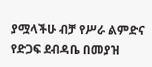ያሟላችሁ ብቻ የሥራ ልምድና የድጋፍ ደብዳቤ በመያዝ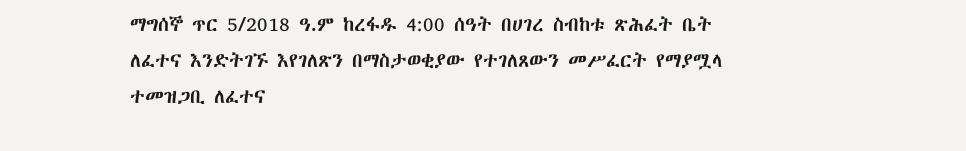ማግሰኞ ጥር 5/2018 ዓ.ም ከረፋዱ 4:00 ሰዓት በሀገረ ስብከቱ ጽሕፈት ቤት ለፈተና እንድትገኙ እየገለጽን በማስታወቂያው የተገለጸውን መሥፈርት የማያሟላ ተመዝጋቢ ለፈተና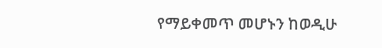የማይቀመጥ መሆኑን ከወዲሁ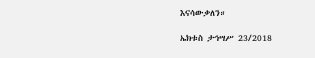እናሳውቃለን።

ኤክቱስ ታኅሣሥ 23/2018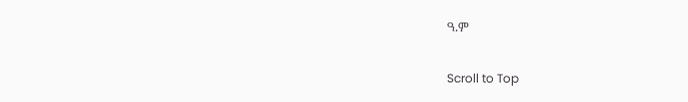ዓ.ም

Scroll to Top